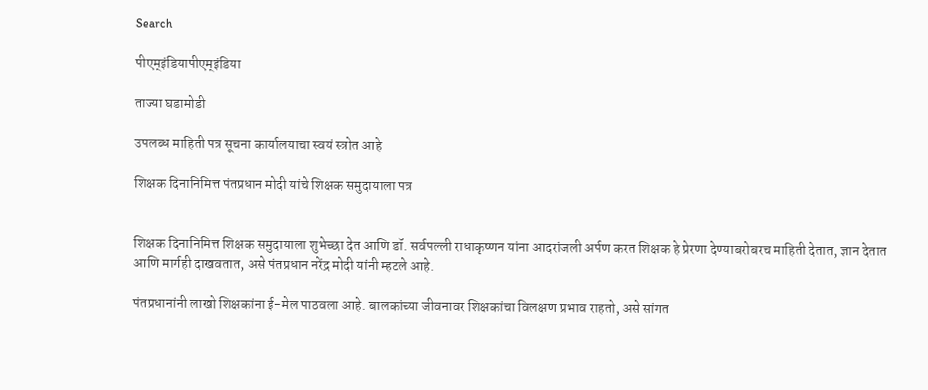Search

पीएम्इंडियापीएम्इंडिया

ताज्या घडामोडी

उपलब्ध माहिती पत्र सूचना कार्यालयाचा स्वयं स्त्रोत आहे

शिक्षक दिनानिमित्त पंतप्रधान मोदी यांचे शिक्षक समुदायाला पत्र


शिक्षक दिनानिमित्त शिक्षक समुदायाला शुभेच्छा देत आणि डॉ. सर्वपल्ली राधाकृष्णन यांना आदरांजली अर्पण करत शिक्षक हे प्रेरणा देण्याबरोबरच माहिती देतात, ज्ञान देतात आणि मार्गही दाखवतात, असे पंतप्रधान नरेंद्र मोदी यांनी म्हटले आहे.

पंतप्रधानांनी लाखो शिक्षकांना ई-मेल पाठवला आहे. बालकांच्या जीवनावर शिक्षकांचा विलक्षण प्रभाव राहतो, असे सांगत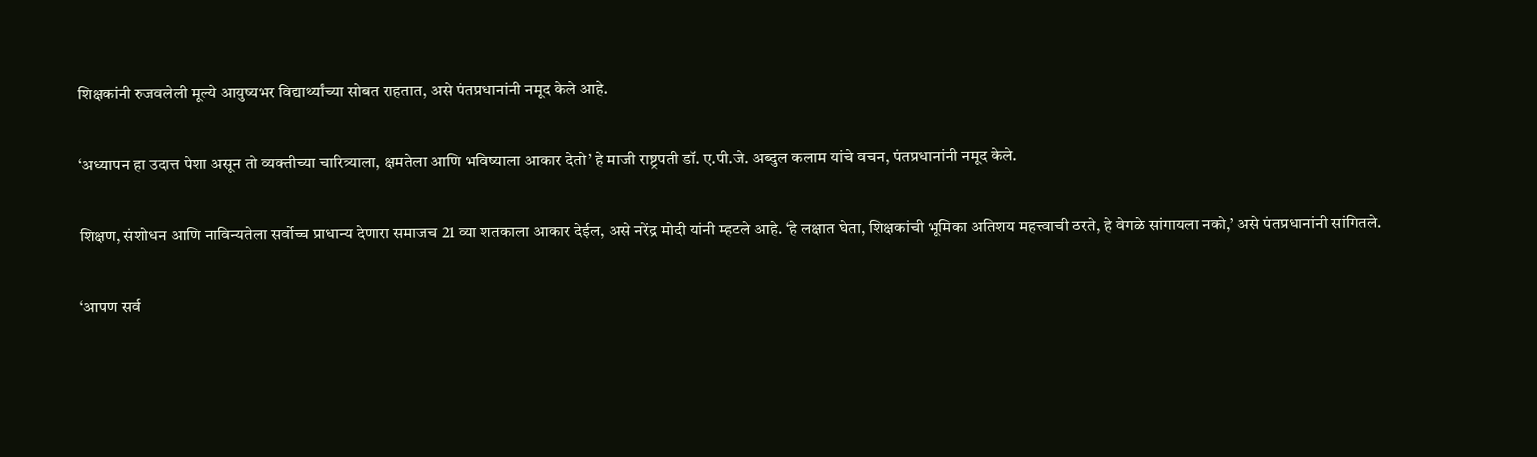शिक्षकांनी रुजवलेली मूल्ये आयुष्यभर विद्यार्थ्यांच्या सोबत राहतात, असे पंतप्रधानांनी नमूद केले आहे.

‘अध्यापन हा उदात्त पेशा असून तो व्यक्तीच्या चारित्र्याला, क्षमतेला आणि भविष्याला आकार देतो’ हे माजी राष्ट्रपती डॉ. ए.पी.जे. अब्दुल कलाम यांचे वचन, पंतप्रधानांनी नमूद केले.

शिक्षण, संशोधन आणि नाविन्यतेला सर्वोच्च प्राधान्य देणारा समाजच 21 व्या शतकाला आकार देईल, असे नरेंद्र मोदी यांनी म्हटले आहे. ‘हे लक्षात घेता, शिक्षकांची भूमिका अतिशय महत्त्वाची ठरते, हे वेगळे सांगायला नको,’ असे पंतप्रधानांनी सांगितले.

‘आपण सर्व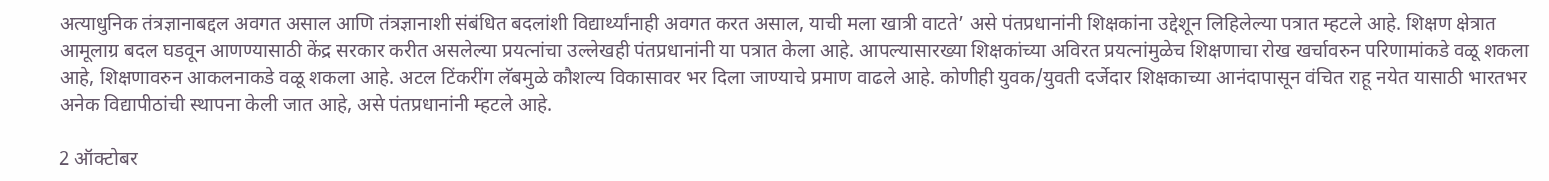अत्याधुनिक तंत्रज्ञानाबद्दल अवगत असाल आणि तंत्रज्ञानाशी संबंधित बदलांशी विद्यार्थ्यांनाही अवगत करत असाल, याची मला खात्री वाटते’ असे पंतप्रधानांनी शिक्षकांना उद्देशून लिहिलेल्या पत्रात म्हटले आहे. शिक्षण क्षेत्रात आमूलाग्र बदल घडवून आणण्यासाठी केंद्र सरकार करीत असलेल्या प्रयत्नांचा उल्लेखही पंतप्रधानांनी या पत्रात केला आहे. आपल्यासारख्या शिक्षकांच्या अविरत प्रयत्नांमुळेच शिक्षणाचा रोख खर्चावरुन परिणामांकडे वळू शकला आहे, शिक्षणावरुन आकलनाकडे वळू शकला आहे. अटल टिंकरींग लॅबमुळे कौशल्य विकासावर भर दिला जाण्याचे प्रमाण वाढले आहे. कोणीही युवक/युवती दर्जेदार शिक्षकाच्या आनंदापासून वंचित राहू नयेत यासाठी भारतभर अनेक विद्यापीठांची स्थापना केली जात आहे, असे पंतप्रधानांनी म्हटले आहे.

2 ऑक्टोबर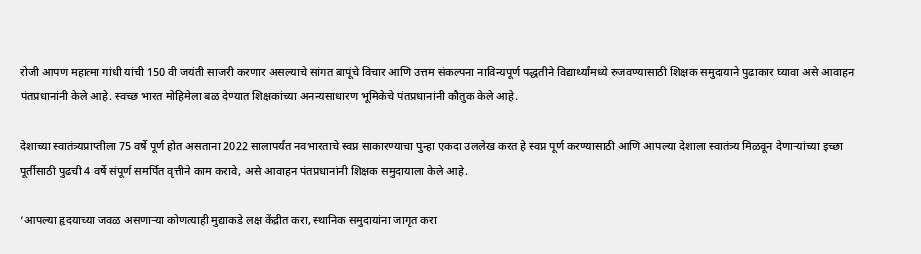रोजी आपण महात्मा गांधी यांची 150 वी जयंती साजरी करणार असल्याचे सांगत बापूंचे विचार आणि उत्तम संकल्पना नाविन्यपूर्ण पद्धतीने विद्यार्थ्यांमध्ये रुजवण्यासाठी शिक्षक समुदायाने पुढाकार घ्यावा असे आवाहन पंतप्रधानांनी केले आहे. स्वच्छ भारत मोहिमेला बळ देण्यात शिक्षकांच्या अनन्यसाधारण भूमिकेचे पंतप्रधानांनी कौतुक केले आहे.

देशाच्या स्वातंत्र्यप्राप्तीला 75 वर्षे पूर्ण होत असताना 2022 सालापर्यंत नवभारताचे स्वप्न साकारण्याचा पुन्हा एकदा उललेख करत हे स्वप्न पूर्ण करण्यासाठी आणि आपल्या देशाला स्वातंत्र्य मिळवून देणाऱ्यांच्या इच्छा पूर्तीसाठी पुढची 4 वर्षे संपूर्ण समर्पित वृत्तीने काम करावे, असे आवाहन पंतप्रधानांनी शिक्षक समुदायाला केले आहे.

‘आपल्या हृदयाच्या जवळ असणाऱ्या कोणत्याही मुद्याकडे लक्ष केंद्रीत करा, स्थानिक समुदायांना जागृत करा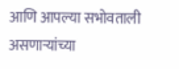आणि आपल्या सभोवताली असणाऱ्यांच्या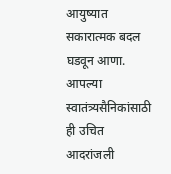आयुष्यात सकारात्मक बदल घडवून आणा. आपल्या स्वातंत्र्यसैनिकांसाठी ही उचित आदरांजली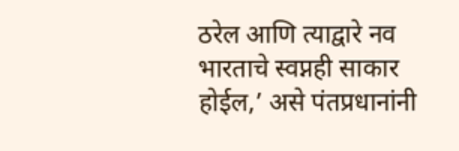ठरेल आणि त्याद्वारे नव भारताचे स्वप्नही साकार होईल,’ असे पंतप्रधानांनी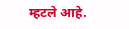म्हटले आहे.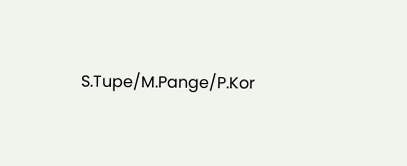S.Tupe/M.Pange/P.Kor